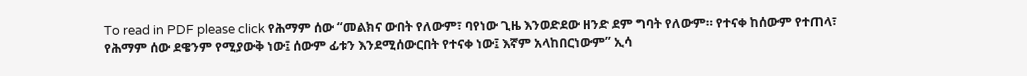To read in PDF please click የሕማም ሰው “መልክና ውበት የለውም፣ ባየነው ጊዜ እንወድደው ዘንድ ደም ግባት የለውም። የተናቀ ከሰውም የተጠላ፣ የሕማም ሰው ደዌንም የሚያውቅ ነው፤ ሰውም ፊቱን እንደሚሰውርበት የተናቀ ነው፤ እኛም አላከበርነውም” ኢሳ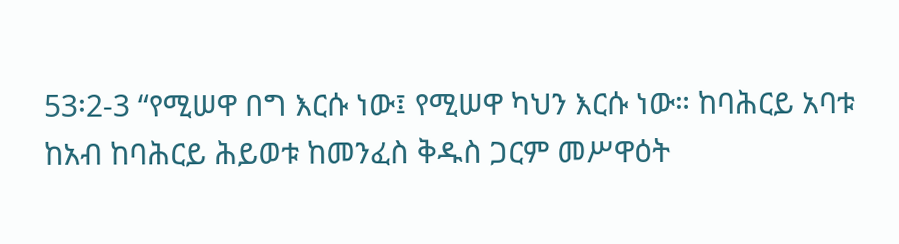53፡2-3 “የሚሠዋ በግ እርሱ ነው፤ የሚሠዋ ካህን እርሱ ነው። ከባሕርይ አባቱ ከአብ ከባሕርይ ሕይወቱ ከመንፈስ ቅዱስ ጋርም መሥዋዕት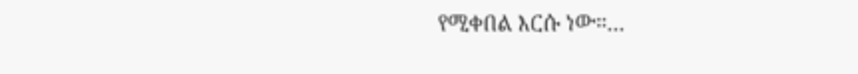የሚቀበል እርሱ ነው።...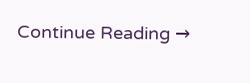Continue Reading →